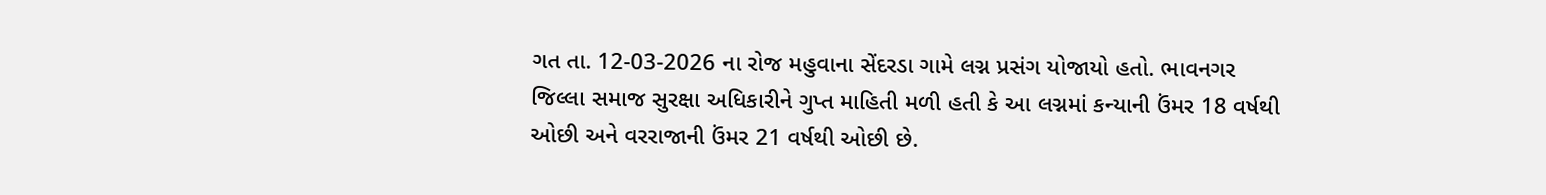ગત તા. 12-03-2026 ના રોજ મહુવાના સેંદરડા ગામે લગ્ન પ્રસંગ યોજાયો હતો. ભાવનગર જિલ્લા સમાજ સુરક્ષા અધિકારીને ગુપ્ત માહિતી મળી હતી કે આ લગ્નમાં કન્યાની ઉંમર 18 વર્ષથી ઓછી અને વરરાજાની ઉંમર 21 વર્ષથી ઓછી છે.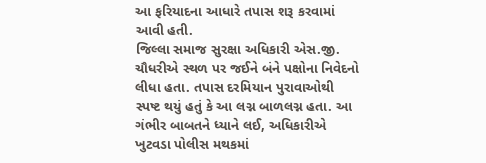આ ફરિયાદના આધારે તપાસ શરૂ કરવામાં આવી હતી.
જિલ્લા સમાજ સુરક્ષા અધિકારી એસ.જી. ચૌધરીએ સ્થળ પર જઈને બંને પક્ષોના નિવેદનો લીધા હતા. તપાસ દરમિયાન પુરાવાઓથી સ્પષ્ટ થયું હતું કે આ લગ્ન બાળલગ્ન હતા. આ ગંભીર બાબતને ધ્યાને લઈ, અધિકારીએ ખુટવડા પોલીસ મથકમાં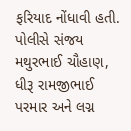ફરિયાદ નોંધાવી હતી. પોલીસે સંજય મથુરભાઈ ચૌહાણ, ધીરૂ રામજીભાઈ પરમાર અને લગ્ન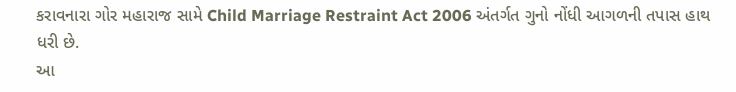કરાવનારા ગોર મહારાજ સામે Child Marriage Restraint Act 2006 અંતર્ગત ગુનો નોંધી આગળની તપાસ હાથ ધરી છે.
આ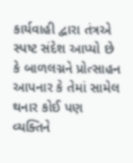કાર્યવાહી દ્વારા તંત્રએ સ્પષ્ટ સંદેશ આપ્યો છે કે બાળલગ્નને પ્રોત્સાહન આપનાર કે તેમાં સામેલ થનાર કોઈ પણ વ્યક્તિને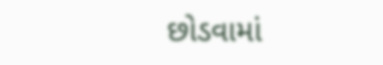છોડવામાં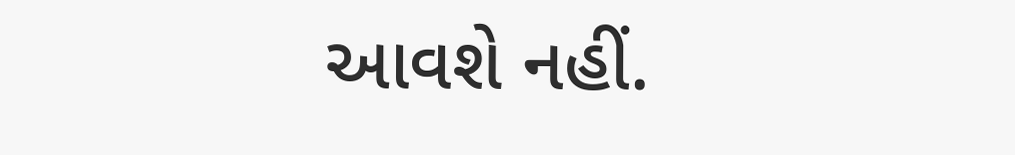આવશે નહીં.